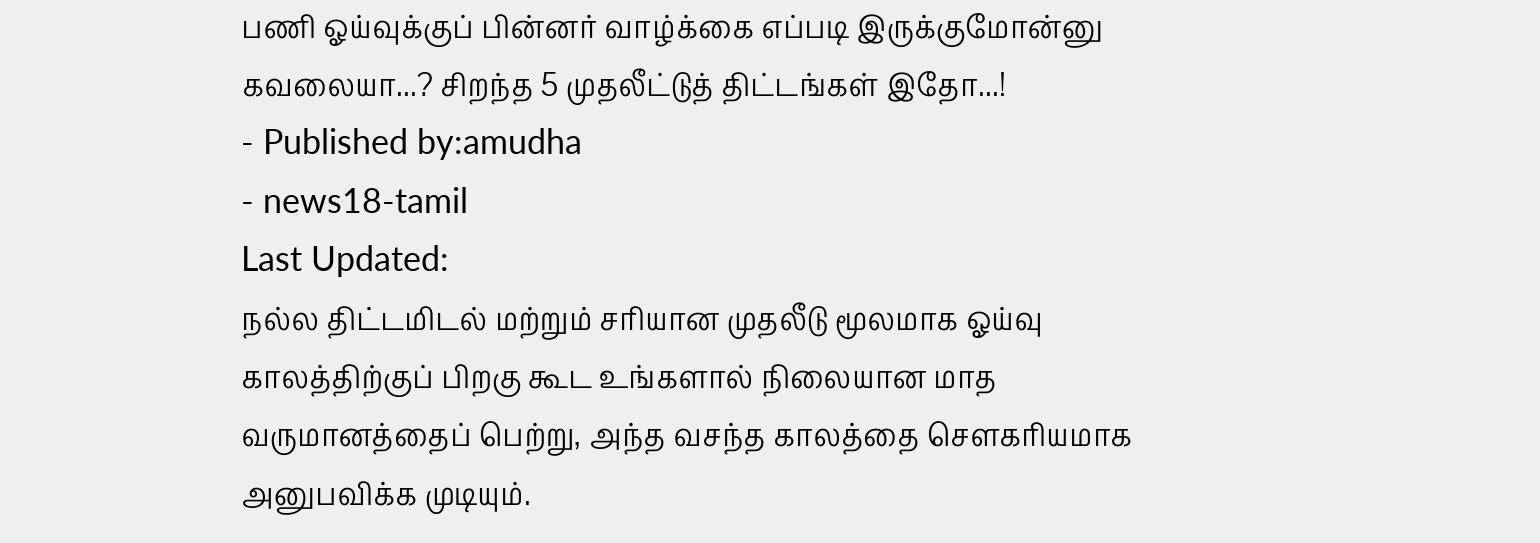பணி ஓய்வுக்குப் பின்னர் வாழ்க்கை எப்படி இருக்குமோன்னு கவலையா...? சிறந்த 5 முதலீட்டுத் திட்டங்கள் இதோ...!
- Published by:amudha
- news18-tamil
Last Updated:
நல்ல திட்டமிடல் மற்றும் சரியான முதலீடு மூலமாக ஓய்வு காலத்திற்குப் பிறகு கூட உங்களால் நிலையான மாத வருமானத்தைப் பெற்று, அந்த வசந்த காலத்தை சௌகரியமாக அனுபவிக்க முடியும்.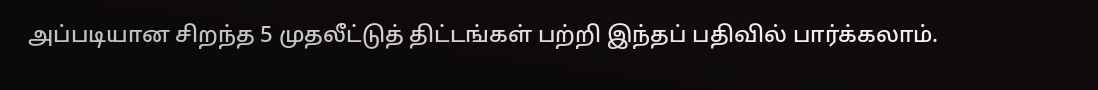அப்படியான சிறந்த 5 முதலீட்டுத் திட்டங்கள் பற்றி இந்தப் பதிவில் பார்க்கலாம்.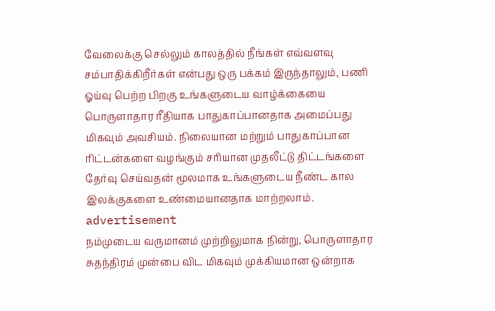வேலைக்கு செல்லும் காலத்தில் நீங்கள் எவ்வளவு சம்பாதிக்கிறீர்கள் என்பது ஒரு பக்கம் இருந்தாலும், பணி ஓய்வு பெற்ற பிறகு உங்களுடைய வாழ்க்கையை பொருளாதார ரீதியாக பாதுகாப்பானதாக அமைப்பது மிகவும் அவசியம். நிலையான மற்றும் பாதுகாப்பான ரிட்டன்களை வழங்கும் சரியான முதலீட்டு திட்டங்களை தேர்வு செய்வதன் மூலமாக உங்களுடைய நீண்ட கால இலக்குகளை உண்மையானதாக மாற்றலாம்.
advertisement
நம்முடைய வருமானம் முற்றிலுமாக நின்று, பொருளாதார சுதந்திரம் முன்பை விட மிகவும் முக்கியமான ஒன்றாக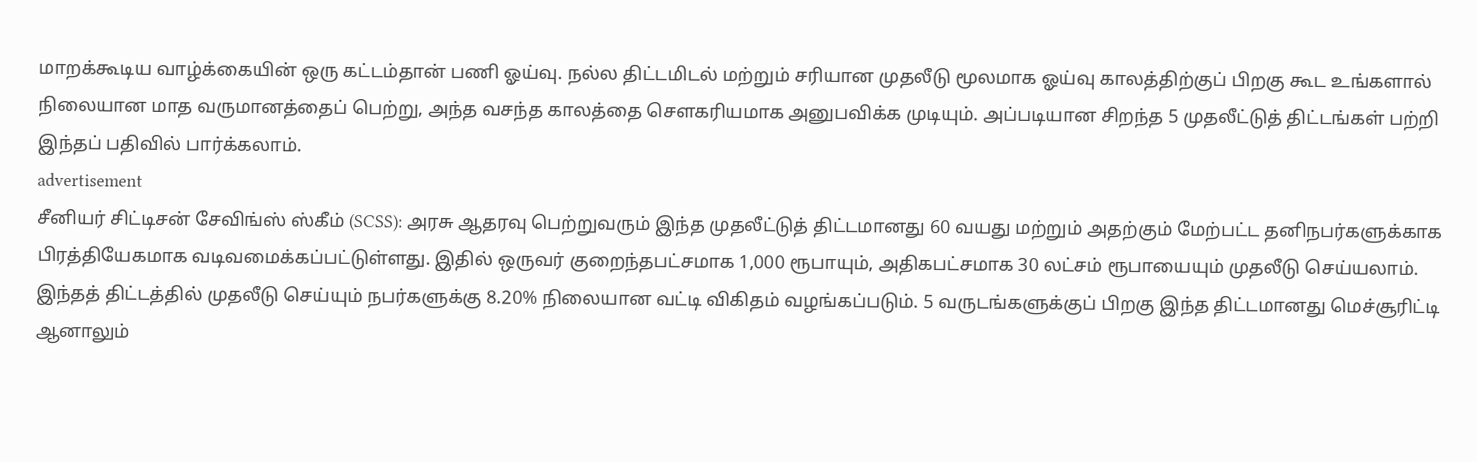மாறக்கூடிய வாழ்க்கையின் ஒரு கட்டம்தான் பணி ஓய்வு. நல்ல திட்டமிடல் மற்றும் சரியான முதலீடு மூலமாக ஓய்வு காலத்திற்குப் பிறகு கூட உங்களால் நிலையான மாத வருமானத்தைப் பெற்று, அந்த வசந்த காலத்தை சௌகரியமாக அனுபவிக்க முடியும். அப்படியான சிறந்த 5 முதலீட்டுத் திட்டங்கள் பற்றி இந்தப் பதிவில் பார்க்கலாம்.
advertisement
சீனியர் சிட்டிசன் சேவிங்ஸ் ஸ்கீம் (SCSS): அரசு ஆதரவு பெற்றுவரும் இந்த முதலீட்டுத் திட்டமானது 60 வயது மற்றும் அதற்கும் மேற்பட்ட தனிநபர்களுக்காக பிரத்தியேகமாக வடிவமைக்கப்பட்டுள்ளது. இதில் ஒருவர் குறைந்தபட்சமாக 1,000 ரூபாயும், அதிகபட்சமாக 30 லட்சம் ரூபாயையும் முதலீடு செய்யலாம். இந்தத் திட்டத்தில் முதலீடு செய்யும் நபர்களுக்கு 8.20% நிலையான வட்டி விகிதம் வழங்கப்படும். 5 வருடங்களுக்குப் பிறகு இந்த திட்டமானது மெச்சூரிட்டி ஆனாலும்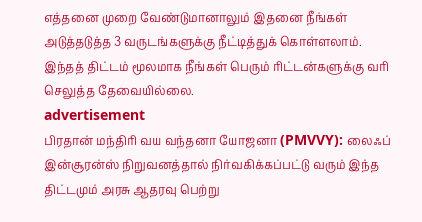எத்தனை முறை வேண்டுமானாலும் இதனை நீங்கள் அடுத்தடுத்த 3 வருடங்களுக்கு நீட்டித்துக் கொள்ளலாம். இந்தத் திட்டம் மூலமாக நீங்கள் பெரும் ரிட்டன்களுக்கு வரி செலுத்த தேவையில்லை.
advertisement
பிரதான் மந்திரி வய வந்தனா யோஜனா (PMVVY): லைஃப் இன்சூரன்ஸ் நிறுவனத்தால் நிர்வகிக்கப்பட்டு வரும் இந்த திட்டமும் அரசு ஆதரவு பெற்று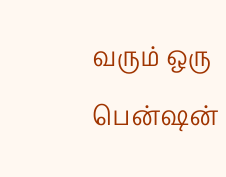வரும் ஒரு பென்ஷன்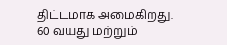திட்டமாக அமைகிறது. 60 வயது மற்றும்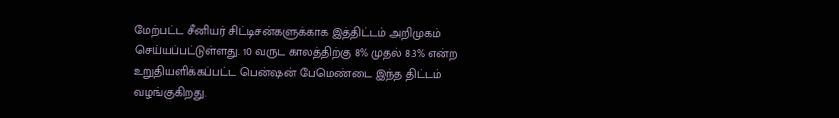மேற்பட்ட சீனியர் சிட்டிசன்களுக்காக இத்திட்டம் அறிமுகம் செய்யப்பட்டுள்ளது. 10 வருட காலத்திற்கு 8% முதல் 8.3% என்ற உறுதியளிக்கப்பட்ட பென்ஷன் பேமெண்டை இந்த திட்டம் வழங்குகிறது.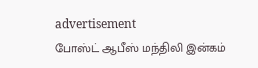advertisement
போஸ்ட் ஆபீஸ் மந்திலி இன்கம்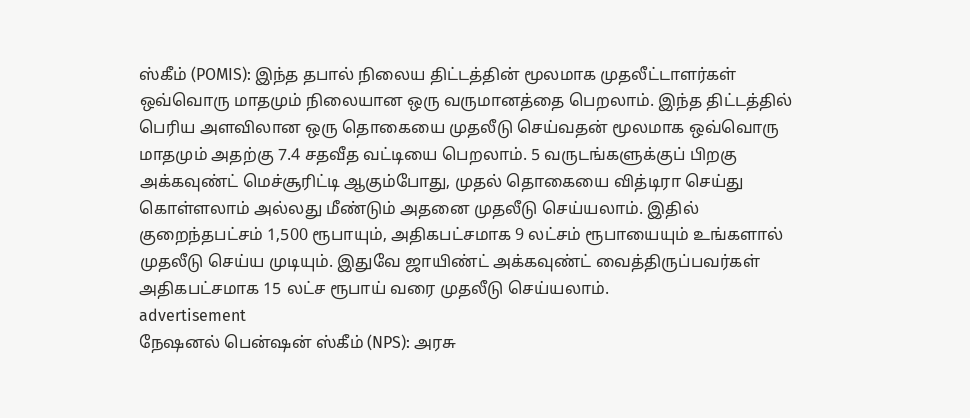ஸ்கீம் (POMIS): இந்த தபால் நிலைய திட்டத்தின் மூலமாக முதலீட்டாளர்கள் ஒவ்வொரு மாதமும் நிலையான ஒரு வருமானத்தை பெறலாம். இந்த திட்டத்தில் பெரிய அளவிலான ஒரு தொகையை முதலீடு செய்வதன் மூலமாக ஒவ்வொரு மாதமும் அதற்கு 7.4 சதவீத வட்டியை பெறலாம். 5 வருடங்களுக்குப் பிறகு அக்கவுண்ட் மெச்சூரிட்டி ஆகும்போது, முதல் தொகையை வித்டிரா செய்து கொள்ளலாம் அல்லது மீண்டும் அதனை முதலீடு செய்யலாம். இதில் குறைந்தபட்சம் 1,500 ரூபாயும், அதிகபட்சமாக 9 லட்சம் ரூபாயையும் உங்களால் முதலீடு செய்ய முடியும். இதுவே ஜாயிண்ட் அக்கவுண்ட் வைத்திருப்பவர்கள் அதிகபட்சமாக 15 லட்ச ரூபாய் வரை முதலீடு செய்யலாம்.
advertisement
நேஷனல் பென்ஷன் ஸ்கீம் (NPS): அரசு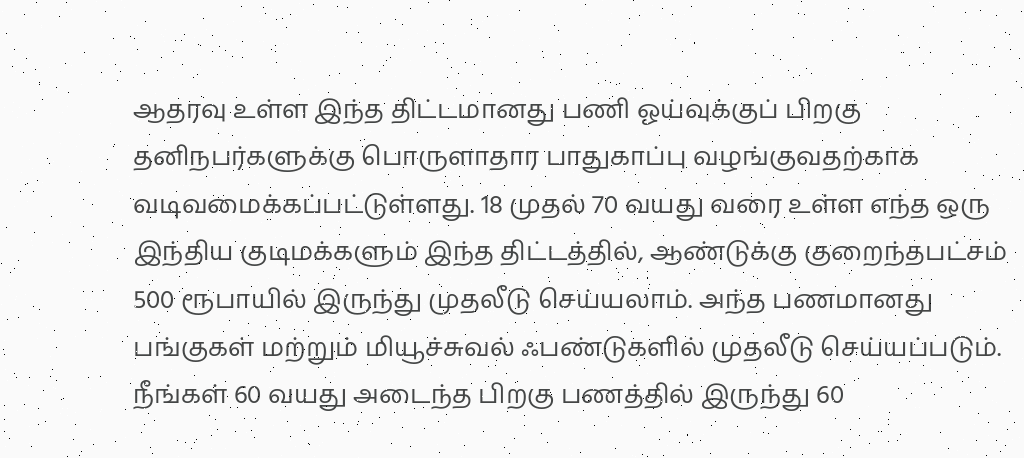ஆதரவு உள்ள இந்த திட்டமானது பணி ஓய்வுக்குப் பிறகு தனிநபர்களுக்கு பொருளாதார பாதுகாப்பு வழங்குவதற்காக வடிவமைக்கப்பட்டுள்ளது. 18 முதல் 70 வயது வரை உள்ள எந்த ஒரு இந்திய குடிமக்களும் இந்த திட்டத்தில், ஆண்டுக்கு குறைந்தபட்சம் 500 ரூபாயில் இருந்து முதலீடு செய்யலாம். அந்த பணமானது பங்குகள் மற்றும் மியூச்சுவல் ஃபண்டுகளில் முதலீடு செய்யப்படும். நீங்கள் 60 வயது அடைந்த பிறகு பணத்தில் இருந்து 60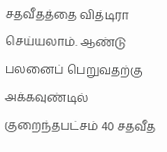சதவீதத்தை வித்டிரா செய்யலாம். ஆண்டு பலனைப் பெறுவதற்கு அக்கவுண்டில் குறைந்தபட்சம் 40 சதவீத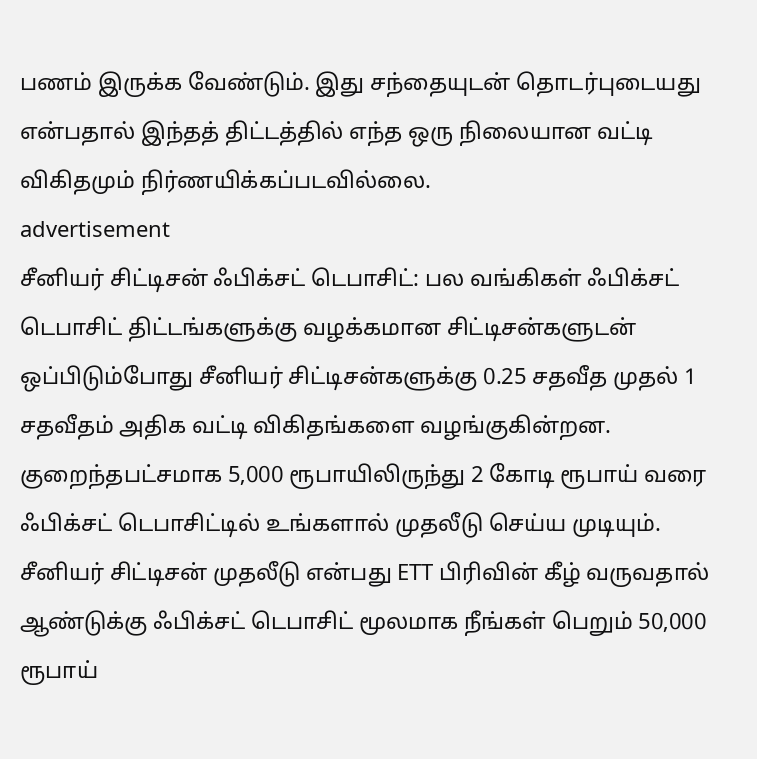பணம் இருக்க வேண்டும். இது சந்தையுடன் தொடர்புடையது என்பதால் இந்தத் திட்டத்தில் எந்த ஒரு நிலையான வட்டி விகிதமும் நிர்ணயிக்கப்படவில்லை.
advertisement
சீனியர் சிட்டிசன் ஃபிக்சட் டெபாசிட்: பல வங்கிகள் ஃபிக்சட் டெபாசிட் திட்டங்களுக்கு வழக்கமான சிட்டிசன்களுடன் ஒப்பிடும்போது சீனியர் சிட்டிசன்களுக்கு 0.25 சதவீத முதல் 1 சதவீதம் அதிக வட்டி விகிதங்களை வழங்குகின்றன. குறைந்தபட்சமாக 5,000 ரூபாயிலிருந்து 2 கோடி ரூபாய் வரை ஃபிக்சட் டெபாசிட்டில் உங்களால் முதலீடு செய்ய முடியும். சீனியர் சிட்டிசன் முதலீடு என்பது ETT பிரிவின் கீழ் வருவதால் ஆண்டுக்கு ஃபிக்சட் டெபாசிட் மூலமாக நீங்கள் பெறும் 50,000 ரூபாய்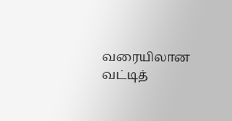வரையிலான வட்டித்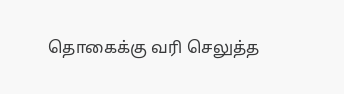தொகைக்கு வரி செலுத்த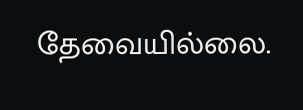தேவையில்லை.